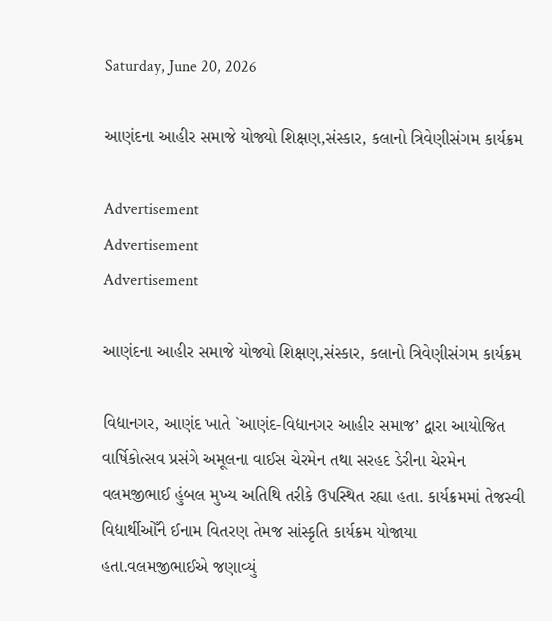Saturday, June 20, 2026

આણંદના આહીર સમાજે યોજ્યો શિક્ષણ,સંસ્કાર, કલાનો ત્રિવેણીસંગમ કાર્યક્રમ

Advertisement
Advertisement
Advertisement

આણંદના આહીર સમાજે યોજ્યો શિક્ષણ,સંસ્કાર, કલાનો ત્રિવેણીસંગમ કાર્યક્રમ

વિદ્યાનગર, આણંદ ખાતે `આણંદ-વિદ્યાનગર આહીર સમાજ’ દ્વારા આયોજિત વાર્ષિકોત્સવ પ્રસંગે અમૂલના વાઈસ ચેરમેન તથા સરહદ ડેરીના ચેરમેન વલમજીભાઈ હુંબલ મુખ્ય અતિથિ તરીકે ઉપસ્થિત રહ્યા હતા. કાર્યક્રમમાં તેજસ્વી વિદ્યાર્થીઓઁને ઈનામ વિતરણ તેમજ સાંસ્કૃતિ કાર્યક્રમ યોજાયા હતા.વલમજીભાઈએ જણાવ્યું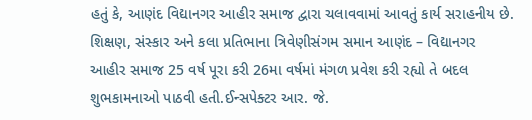હતું કે, આણંદ વિદ્યાનગર આહીર સમાજ દ્વારા ચલાવવામાં આવતું કાર્ય સરાહનીય છે. શિક્ષણ, સંસ્કાર અને કલા પ્રતિભાના ત્રિવેણીસંગમ સમાન આણંદ – વિદ્યાનગર આહીર સમાજ 25 વર્ષ પૂરા કરી 26મા વર્ષમાં મંગળ પ્રવેશ કરી રહ્યો તે બદલ શુભકામનાઓ પાઠવી હતી.ઈન્સપેક્ટર આર. જે.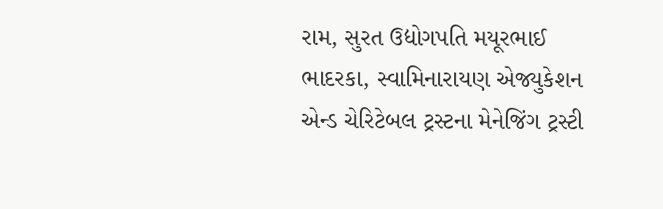રામ, સુરત ઉદ્યોગપતિ મયૂરભાઈ ભાદરકા, સ્વામિનારાયણ એજ્યુકેશન એન્ડ ચેરિટેબલ ટ્રસ્ટના મેનેજિંગ ટ્રસ્ટી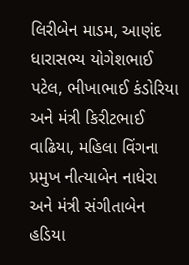લિરીબેન માડમ, આણંદ ધારાસભ્ય યોગેશભાઈ પટેલ, ભીખાભાઈ કંડોરિયા અને મંત્રી કિરીટભાઈ વાઢિયા, મહિલા વિંગના પ્રમુખ નીત્યાબેન નાધેરા અને મંત્રી સંગીતાબેન હડિયા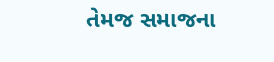તેમજ સમાજના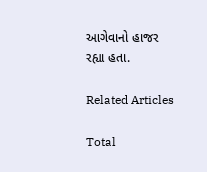આગેવાનો હાજર રહ્યા હતા.

Related Articles

Total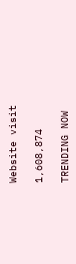Website visit

1,608,874

TRENDING NOW